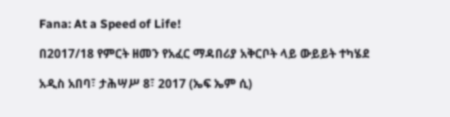Fana: At a Speed of Life!

በ2017/18 የምርት ዘመን የአፈር ማዳበሪያ አቅርቦት ላይ ውይይት ተካሄደ

አዲስ አበባ፣ ታሕሣሥ 8፣ 2017 (ኤፍ ኤም ሲ)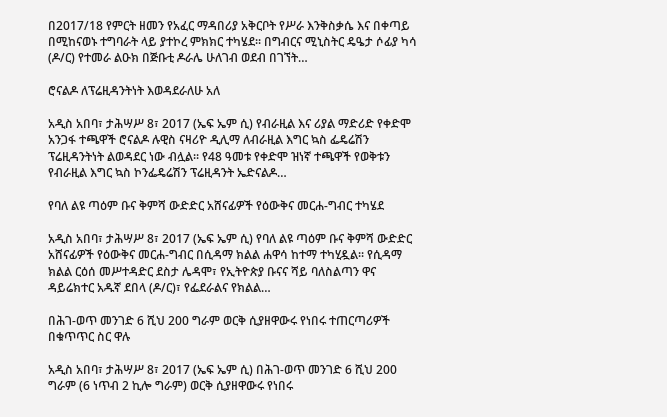በ2017/18 የምርት ዘመን የአፈር ማዳበሪያ አቅርቦት የሥራ እንቅስቃሴ እና በቀጣይ በሚከናወኑ ተግባራት ላይ ያተኮረ ምክክር ተካሄደ፡፡ በግብርና ሚኒስትር ዴዔታ ሶፊያ ካሳ (ዶ/ር) የተመራ ልዑክ በጅቡቲ ዶራሌ ሁለገብ ወደብ በገኘት…

ሮናልዶ ለፕሬዚዳንትነት እወዳደራለሁ አለ

አዲስ አበባ፣ ታሕሣሥ 8፣ 2017 (ኤፍ ኤም ሲ) የብራዚል እና ሪያል ማድሪድ የቀድሞ አንጋፋ ተጫዋች ሮናልዶ ሉዊስ ናዛሪዮ ዲሊማ ለብራዚል እግር ኳስ ፌዴሬሽን ፕሬዚዳንትነት ልወዳደር ነው ብሏል፡፡ የ48 ዓመቱ የቀድሞ ዝነኛ ተጫዋች የወቅቱን የብራዚል እግር ኳስ ኮንፌዴሬሽን ፕሬዚዳንት ኤድናልዶ…

የባለ ልዩ ጣዕም ቡና ቅምሻ ውድድር አሸናፊዎች የዕውቅና መርሐ-ግብር ተካሄደ

አዲስ አበባ፣ ታሕሣሥ 8፣ 2017 (ኤፍ ኤም ሲ) የባለ ልዩ ጣዕም ቡና ቅምሻ ውድድር አሸናፊዎች የዕውቅና መርሐ-ግብር በሲዳማ ክልል ሐዋሳ ከተማ ተካሂዷል፡፡ የሲዳማ ክልል ርዕሰ መሥተዳድር ደስታ ሌዳሞ፣ የኢትዮጵያ ቡናና ሻይ ባለስልጣን ዋና ዳይሬክተር አዱኛ ደበላ (ዶ/ር)፣ የፌደራልና የክልል…

በሕገ-ወጥ መንገድ 6 ሺህ 200 ግራም ወርቅ ሲያዘዋውሩ የነበሩ ተጠርጣሪዎች በቁጥጥር ስር ዋሉ

አዲስ አበባ፣ ታሕሣሥ 8፣ 2017 (ኤፍ ኤም ሲ) በሕገ-ወጥ መንገድ 6 ሺህ 200 ግራም (6 ነጥብ 2 ኪሎ ግራም) ወርቅ ሲያዘዋውሩ የነበሩ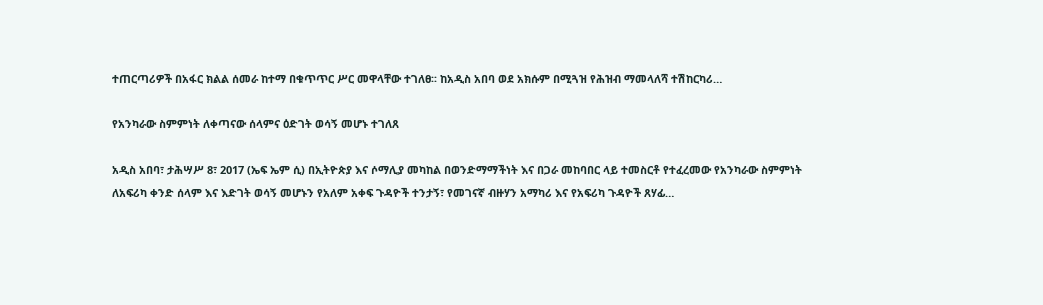ተጠርጣሪዎች በአፋር ክልል ሰመራ ከተማ በቁጥጥር ሥር መዋላቸው ተገለፀ፡፡ ከአዲስ አበባ ወደ አክሱም በሚጓዝ የሕዝብ ማመላለሻ ተሽከርካሪ…

የአንካራው ስምምነት ለቀጣናው ሰላምና ዕድገት ወሳኝ መሆኑ ተገለጸ

አዲስ አበባ፣ ታሕሣሥ 8፣ 2017 (ኤፍ ኤም ሲ) በኢትዮጵያ እና ሶማሊያ መካከል በወንድማማችነት እና በጋራ መከባበር ላይ ተመስርቶ የተፈረመው የአንካራው ስምምነት ለአፍሪካ ቀንድ ሰላም እና እድገት ወሳኝ መሆኑን የአለም አቀፍ ጉዳዮች ተንታኝ፣ የመገናኛ ብዙሃን አማካሪ እና የአፍሪካ ጉዳዮች ጸሃፊ…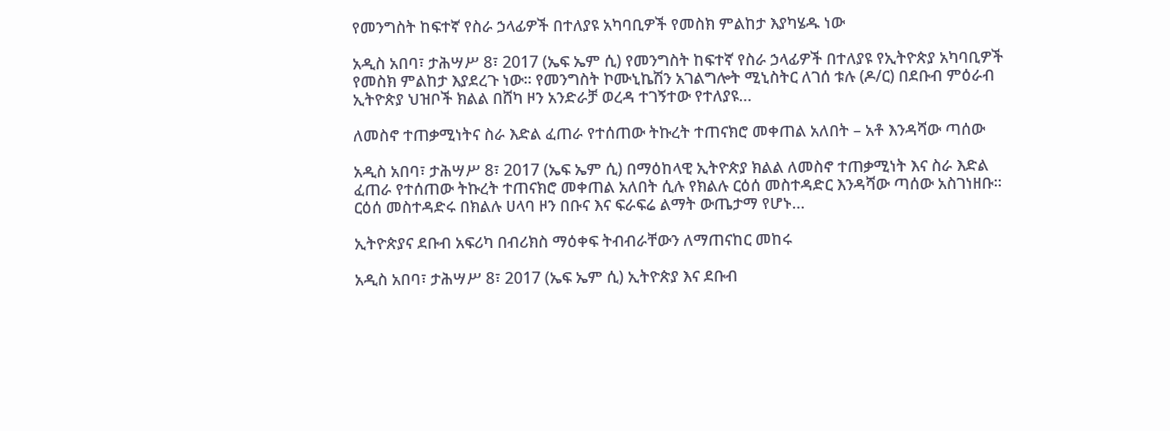የመንግስት ከፍተኛ የስራ ኃላፊዎች በተለያዩ አካባቢዎች የመስክ ምልከታ እያካሄዱ ነው

አዲስ አበባ፣ ታሕሣሥ 8፣ 2017 (ኤፍ ኤም ሲ) የመንግስት ከፍተኛ የስራ ኃላፊዎች በተለያዩ የኢትዮጵያ አካባቢዎች የመስክ ምልከታ እያደረጉ ነው። የመንግስት ኮሙኒኬሽን አገልግሎት ሚኒስትር ለገሰ ቱሉ (ዶ/ር) በደቡብ ምዕራብ ኢትዮጵያ ህዝቦች ክልል በሸካ ዞን አንድራቻ ወረዳ ተገኝተው የተለያዩ…

ለመስኖ ተጠቃሚነትና ስራ እድል ፈጠራ የተሰጠው ትኩረት ተጠናክሮ መቀጠል አለበት – አቶ እንዳሻው ጣሰው

አዲስ አበባ፣ ታሕሣሥ 8፣ 2017 (ኤፍ ኤም ሲ) በማዕከላዊ ኢትዮጵያ ክልል ለመስኖ ተጠቃሚነት እና ስራ እድል ፈጠራ የተሰጠው ትኩረት ተጠናክሮ መቀጠል አለበት ሲሉ የክልሉ ርዕሰ መስተዳድር እንዳሻው ጣሰው አስገነዘቡ፡፡ ርዕሰ መስተዳድሩ በክልሉ ሀላባ ዞን በቡና እና ፍራፍሬ ልማት ውጤታማ የሆኑ…

ኢትዮጵያና ደቡብ አፍሪካ በብሪክስ ማዕቀፍ ትብብራቸውን ለማጠናከር መከሩ

አዲስ አበባ፣ ታሕሣሥ 8፣ 2017 (ኤፍ ኤም ሲ) ኢትዮጵያ እና ደቡብ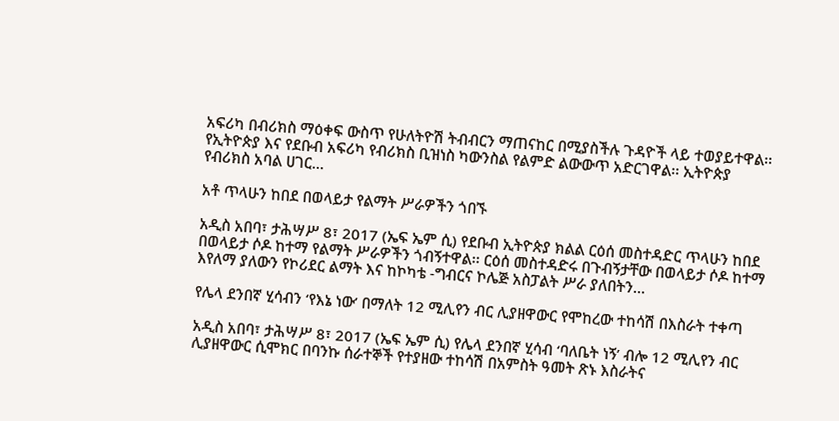አፍሪካ በብሪክስ ማዕቀፍ ውስጥ የሁለትዮሽ ትብብርን ማጠናከር በሚያስችሉ ጉዳዮች ላይ ተወያይተዋል፡፡ የኢትዮጵያ እና የደቡብ አፍሪካ የብሪክስ ቢዝነስ ካውንስል የልምድ ልውውጥ አድርገዋል፡፡ ኢትዮጵያ የብሪክስ አባል ሀገር…

አቶ ጥላሁን ከበደ በወላይታ የልማት ሥራዎችን ጎበኙ

አዲስ አበባ፣ ታሕሣሥ 8፣ 2017 (ኤፍ ኤም ሲ) የደቡብ ኢትዮጵያ ክልል ርዕሰ መስተዳድር ጥላሁን ከበደ በወላይታ ሶዶ ከተማ የልማት ሥራዎችን ጎብኝተዋል፡፡ ርዕሰ መስተዳድሩ በጉብኝታቸው በወላይታ ሶዶ ከተማ እየለማ ያለውን የኮሪደር ልማት እና ከኮካቴ -ግብርና ኮሌጅ አስፓልት ሥራ ያለበትን…

የሌላ ደንበኛ ሂሳብን ‘የእኔ ነው’ በማለት 12 ሚሊየን ብር ሊያዘዋውር የሞከረው ተከሳሽ በእስራት ተቀጣ

አዲስ አበባ፣ ታሕሣሥ 8፣ 2017 (ኤፍ ኤም ሲ) የሌላ ደንበኛ ሂሳብ ‘ባለቤት ነኝ’ ብሎ 12 ሚሊየን ብር ሊያዘዋውር ሲሞክር በባንኩ ሰራተኞች የተያዘው ተከሳሽ በአምስት ዓመት ጽኑ እስራትና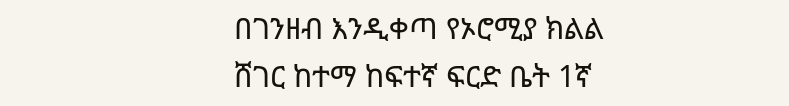በገንዘብ እንዲቀጣ የኦሮሚያ ክልል ሸገር ከተማ ከፍተኛ ፍርድ ቤት 1ኛ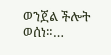ወንጀል ችሎት ወሰነ።…